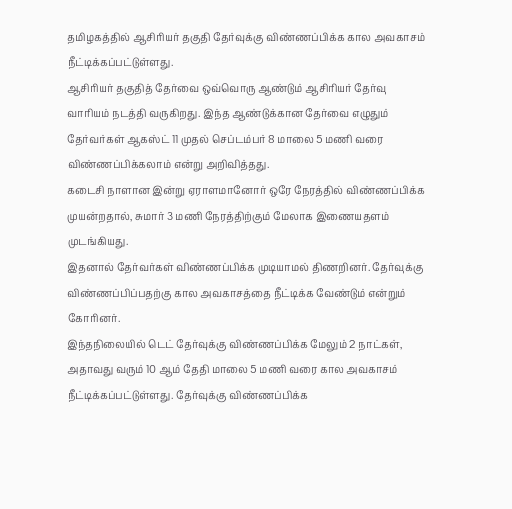தமிழகத்தில் ஆசிரியர் தகுதி தேர்வுக்கு விண்ணப்பிக்க கால அவகாசம் நீட்டிக்கப்பட்டுள்ளது.
ஆசிரியர் தகுதித் தேர்வை ஒவ்வொரு ஆண்டும் ஆசிரியர் தேர்வு வாரியம் நடத்தி வருகிறது. இந்த ஆண்டுக்கான தேர்வை எழுதும் தேர்வர்கள் ஆகஸ்ட் 11 முதல் செப்டம்பர் 8 மாலை 5 மணி வரை விண்ணப்பிக்கலாம் என்று அறிவித்தது.
கடைசி நாளான இன்று ஏராளமானோர் ஒரே நேரத்தில் விண்ணப்பிக்க முயன்றதால், சுமார் 3 மணி நேரத்திற்கும் மேலாக இணையதளம் முடங்கியது.
இதனால் தேர்வர்கள் விண்ணப்பிக்க முடியாமல் திணறினர். தேர்வுக்கு விண்ணப்பிப்பதற்கு கால அவகாசத்தை நீட்டிக்க வேண்டும் என்றும் கோரினர்.
இந்தநிலையில் டெட் தேர்வுக்கு விண்ணப்பிக்க மேலும் 2 நாட்கள், அதாவது வரும் 10 ஆம் தேதி மாலை 5 மணி வரை கால அவகாசம் நீட்டிக்கப்பட்டுள்ளது. தேர்வுக்கு விண்ணப்பிக்க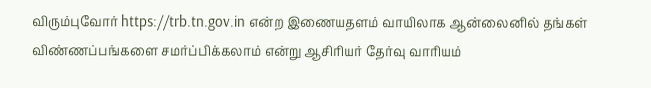விரும்புவோர் https://trb.tn.gov.in என்ற இணையதளம் வாயிலாக ஆன்லைனில் தங்கள் விண்ணப்பங்களை சமர்ப்பிக்கலாம் என்று ஆசிரியர் தேர்வு வாரியம்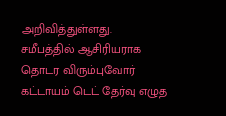அறிவித்துள்ளது.
சமீபத்தில் ஆசிரியராக தொடர விரும்புவோர் கட்டாயம் டெட் தேர்வு எழுத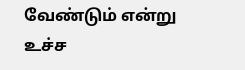வேண்டும் என்று உச்ச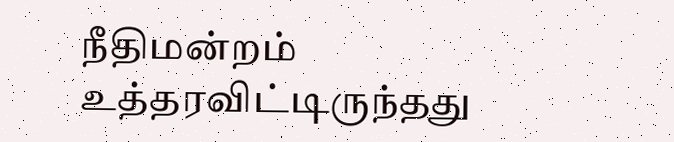நீதிமன்றம் உத்தரவிட்டிருந்தது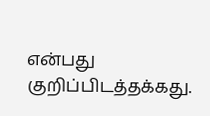என்பது குறிப்பிடத்தக்கது.